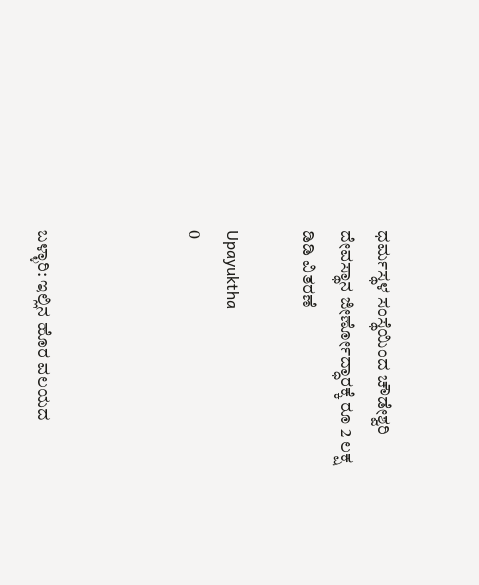ಧರ್ಮಸ್ಥಳ ಸಂಸ್ಥೆಯಿಂದ ಚೌಡೇಶ್ವರಿ ದೇವಸ್ಥಾನ ಜೀರ್ಣೋದ್ಧಾರಕ್ಕೆ ರೂ 2 ಲಕ್ಷ ಡಿಡಿ ವಿತರಣೆ

Upayuktha
0



ಬಳ್ಳಾರಿ: ಇಲ್ಲಿನ ಹೊರ ವಲಯದ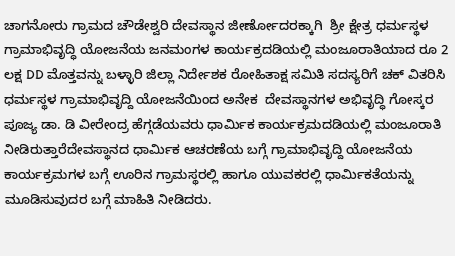ಚಾಗನೋರು ಗ್ರಾಮದ ಚೌಡೇಶ್ವರಿ ದೇವಸ್ಥಾನ ಜೀರ್ಣೋದರಕ್ಕಾಗಿ  ಶ್ರೀ ಕ್ಷೇತ್ರ ಧರ್ಮಸ್ಥಳ ಗ್ರಾಮಾಭಿವೃದ್ಧಿ ಯೋಜನೆಯ ಜನಮಂಗಳ ಕಾರ್ಯಕ್ರದಡಿಯಲ್ಲಿ ಮಂಜೂರಾತಿಯಾದ ರೂ 2 ಲಕ್ಷ DD ಮೊತ್ತವನ್ನು ಬಳ್ಳಾರಿ ಜಿಲ್ಲಾ ನಿರ್ದೇಶಕ ರೋಹಿತಾಕ್ಷ ಸಮಿತಿ ಸದಸ್ಯರಿಗೆ ಚಕ್ ವಿತರಿಸಿ ಧರ್ಮಸ್ಥಳ ಗ್ರಾಮಾಭಿವೃದ್ದಿ ಯೋಜನೆಯಿಂದ ಅನೇಕ  ದೇವಸ್ಥಾನಗಳ ಅಭಿವೃದ್ಧಿ ಗೋಸ್ಕರ ಪೂಜ್ಯ ಡಾ. ಡಿ ವೀರೇಂದ್ರ ಹೆಗ್ಗಡೆಯವರು ಧಾರ್ಮಿಕ ಕಾರ್ಯಕ್ರಮದಡಿಯಲ್ಲಿ ಮಂಜೂರಾತಿ ನೀಡಿರುತ್ತಾರೆದೇವಸ್ಥಾನದ ಧಾರ್ಮಿಕ ಆಚರಣೆಯ ಬಗ್ಗೆ ಗ್ರಾಮಾಭಿವೃದ್ದಿ ಯೋಜನೆಯ ಕಾರ್ಯಕ್ರಮಗಳ ಬಗ್ಗೆ ಊರಿನ ಗ್ರಾಮಸ್ಥರಲ್ಲಿ ಹಾಗೂ ಯುವಕರಲ್ಲಿ ಧಾರ್ಮಿಕತೆಯನ್ನು  ಮೂಡಿಸುವುದರ ಬಗ್ಗೆ ಮಾಹಿತಿ ನೀಡಿದರು.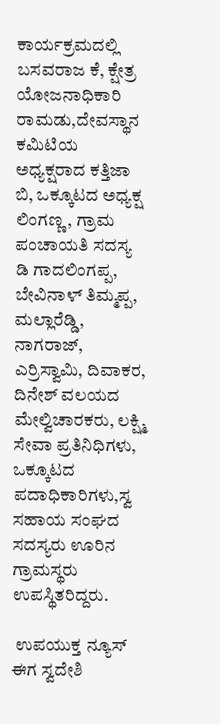ಕಾರ್ಯಕ್ರಮದಲ್ಲಿ ಬಸವರಾಜ ಕೆ, ಕ್ಷೇತ್ರ ಯೋಜನಾಧಿಕಾರಿ ರಾಮಡು,ದೇವಸ್ಥಾನ ಕಮಿಟಿಯ ಅಧ್ಯಕ್ಷರಾದ ಕತ್ತಿಜಾ ಬಿ, ಒಕ್ಕೂಟದ ಅಧ್ಯಕ್ಷ ಲಿಂಗಣ್ಣ, ಗ್ರಾಮ ಪಂಚಾಯತಿ ಸದಸ್ಯ ಡಿ ಗಾದಲಿಂಗಪ್ಪ, ಬೇವಿನಾಳ್ ತಿಮ್ಮಪ್ಪ, ಮಲ್ಲಾರೆಡ್ಡಿ, ನಾಗರಾಜ್, ಎರ್ರಿಸ್ವಾಮಿ, ದಿವಾಕರ, ದಿನೇಶ್ ವಲಯದ ಮೇಲ್ವಿಚಾರಕರು, ಲಕ್ಷ್ಮಿ ಸೇವಾ ಪ್ರತಿನಿಧಿಗಳು, ಒಕ್ಕೂಟದ ಪದಾಧಿಕಾರಿಗಳು,ಸ್ವ ಸಹಾಯ ಸಂಘದ ಸದಸ್ಯರು ಊರಿನ ಗ್ರಾಮಸ್ಥರು ಉಪಸ್ಥಿತರಿದ್ದರು.

 ಉಪಯುಕ್ತ ನ್ಯೂಸ್ ಈಗ ಸ್ವದೇಶಿ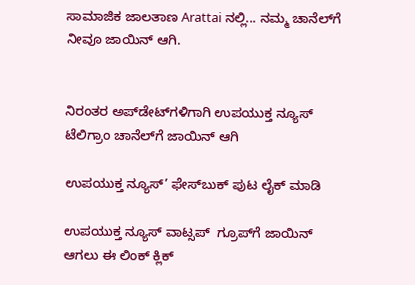ಸಾಮಾಜಿಕ ಜಾಲತಾಣ Arattai ನಲ್ಲಿ... ನಮ್ಮ ಚಾನೆಲ್‌ಗೆ ನೀವೂ ಜಾಯಿನ್ ಆಗಿ.


ನಿರಂತರ ಅಪ್‌ಡೇಟ್‌ಗಳಿಗಾಗಿ ಉಪಯುಕ್ತ ನ್ಯೂಸ್‌ ಟೆಲಿಗ್ರಾಂ ಚಾನೆಲ್‌ಗೆ ಜಾಯಿನ್‌ ಆಗಿ

ಉಪಯುಕ್ತ ನ್ಯೂಸ್‌’ ಫೇಸ್‌ಬುಕ್ ಪುಟ ಲೈಕ್ ಮಾಡಿ

ಉಪಯುಕ್ತ ನ್ಯೂಸ್‌ ವಾಟ್ಸಪ್‌  ಗ್ರೂಪ್‌ಗೆ ಜಾಯಿನ್ ಆಗಲು ಈ ಲಿಂಕ್ ಕ್ಲಿಕ್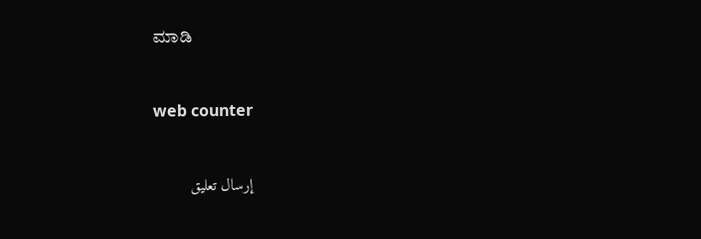ಮಾಡಿ


web counter


إرسال تعليق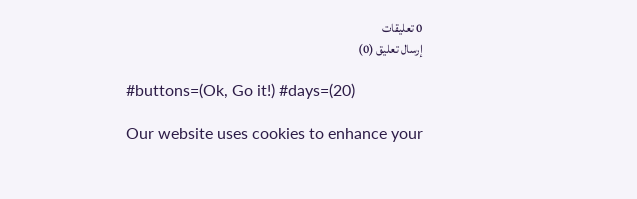0 تعليقات
إرسال تعليق (0)

#buttons=(Ok, Go it!) #days=(20)

Our website uses cookies to enhance your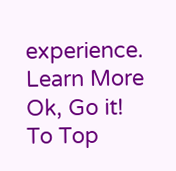experience. Learn More
Ok, Go it!
To Top